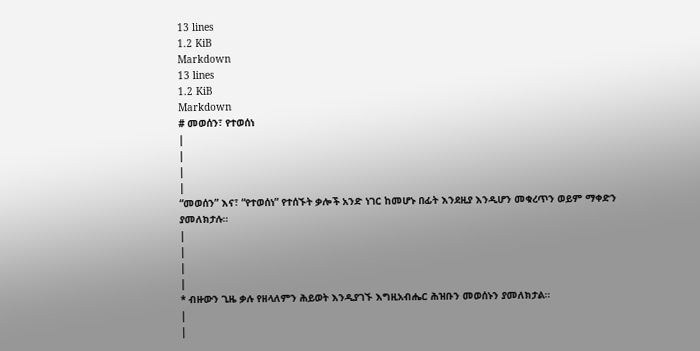13 lines
1.2 KiB
Markdown
13 lines
1.2 KiB
Markdown
# መወሰን፣ የተወሰነ
|
|
|
|
“መወሰን” እና፣ “የተወሰነ” የተሰኙት ቃሎች አንድ ነገር ከመሆኑ በፊት እንደዚያ እንዲሆን መቁረጥን ወይም ማቀድን ያመለክታሉ።
|
|
|
|
* ብዙውን ጊዜ ቃሉ የዘላለምን ሕይወት እንዲያገኙ እግዚአብሔር ሕዝቡን መወሰኑን ያመለክታል።
|
|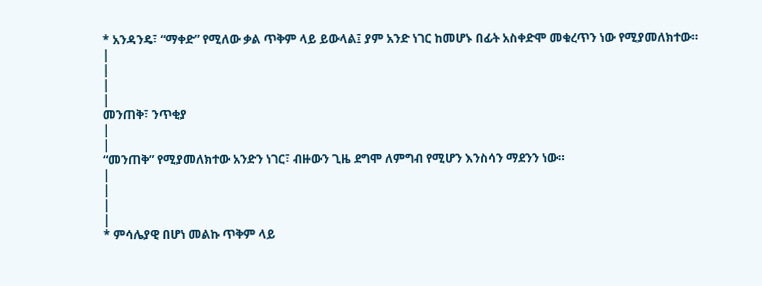* አንዳንዴ፣ “ማቀድ” የሚለው ቃል ጥቅም ላይ ይውላል፤ ያም አንድ ነገር ከመሆኑ በፊት አስቀድሞ መቁረጥን ነው የሚያመለክተው።
|
|
|
|
መንጠቅ፣ ንጥቂያ
|
|
“መንጠቅ” የሚያመለክተው አንድን ነገር፣ ብዙውን ጊዜ ደግሞ ለምግብ የሚሆን እንስሳን ማደንን ነው።
|
|
|
|
* ምሳሌያዊ በሆነ መልኩ ጥቅም ላይ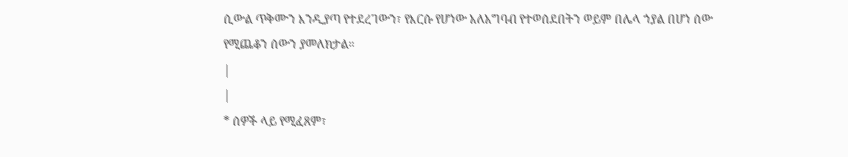ሲውል ጥቅሙን እንዲያጣ የተደረገውን፣ የእርሱ የሆነው አለአግባብ የተወሰደበትን ወይም በሌላ ኀያል በሆነ ሰው የሚጨቆን ሰውን ያመለክታል።
|
|
* ሰዎች ላይ የሚፈጸም፣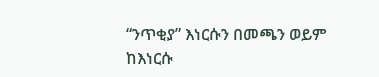“ንጥቂያ” እነርሱን በመጫን ወይም ከእነርሱ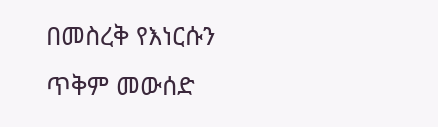በመስረቅ የእነርሱን ጥቅም መውሰድ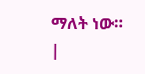ማለት ነው።
|